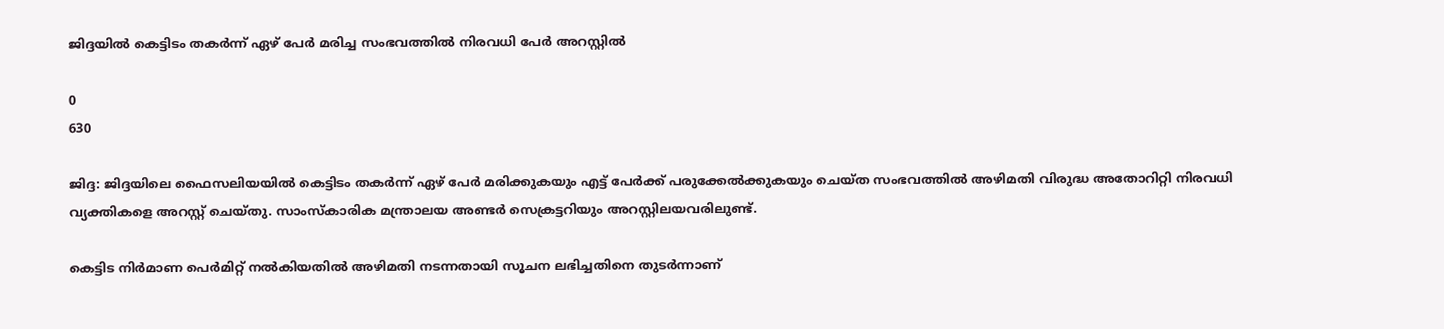ജിദ്ദയിൽ കെട്ടിടം തകർന്ന് ഏഴ് പേർ മരിച്ച സംഭവത്തിൽ നിരവധി പേർ അറസ്റ്റിൽ

0
630

ജിദ്ദ: ജിദ്ദയിലെ ഫൈസലിയയിൽ കെട്ടിടം തകർന്ന് ഏഴ് പേർ മരിക്കുകയും എട്ട് പേർക്ക് പരുക്കേൽക്കുകയും ചെയ്ത സംഭവത്തിൽ അഴിമതി വിരുദ്ധ അതോറിറ്റി നിരവധി വ്യക്തികളെ അറസ്റ്റ് ചെയ്തു. സാംസ്‌കാരിക മന്ത്രാലയ അണ്ടര്‍ സെക്രട്ടറിയും അറസ്റ്റിലയവരിലുണ്ട്.

കെട്ടിട നിർമാണ പെർമിറ്റ് നൽകിയതിൽ അഴിമതി നടന്നതായി സൂചന ലഭിച്ചതിനെ തുടർന്നാണ്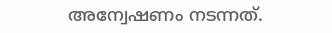അന്വേഷണം നടന്നത്.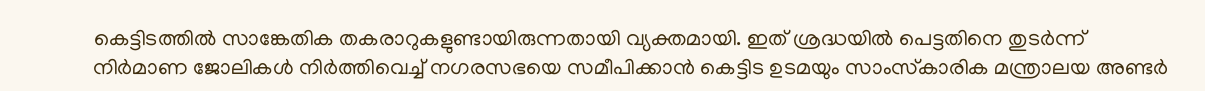കെട്ടിടത്തില്‍ സാങ്കേതിക തകരാറുകളുണ്ടായിരുന്നതായി വ്യക്തമായി. ഇത് ശ്രദ്ധയില്‍ പെട്ടതിനെ തുടര്‍ന്ന് നിര്‍മാണ ജോലികള്‍ നിര്‍ത്തിവെച്ച് നഗരസഭയെ സമീപിക്കാന്‍ കെട്ടിട ഉടമയും സാംസ്‌കാരിക മന്ത്രാലയ അണ്ടര്‍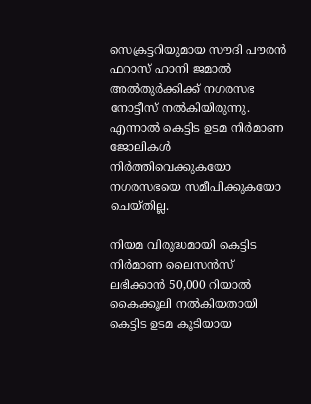സെക്രട്ടറിയുമായ സൗദി പൗരന്‍ ഫറാസ് ഹാനി ജമാല്‍ അല്‍തുര്‍ക്കിക്ക് നഗരസഭ നോട്ടീസ് നല്‍കിയിരുന്നു.
എന്നാല്‍ കെട്ടിട ഉടമ നിര്‍മാണ ജോലികള്‍ നിര്‍ത്തിവെക്കുകയോ നഗരസഭയെ സമീപിക്കുകയോ ചെയ്തില്ല.

നിയമ വിരുദ്ധമായി കെട്ടിട നിര്‍മാണ ലൈസന്‍സ് ലഭിക്കാന്‍ 50,000 റിയാല്‍ കൈക്കൂലി നല്‍കിയതായി കെട്ടിട ഉടമ കൂടിയായ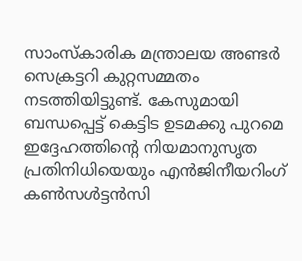സാംസ്‌കാരിക മന്ത്രാലയ അണ്ടര്‍ സെക്രട്ടറി കുറ്റസമ്മതം നടത്തിയിട്ടുണ്ട്. കേസുമായി ബന്ധപ്പെട്ട് കെട്ടിട ഉടമക്കു പുറമെ ഇദ്ദേഹത്തിന്റെ നിയമാനുസൃത പ്രതിനിധിയെയും എന്‍ജിനീയറിംഗ് കണ്‍സള്‍ട്ടന്‍സി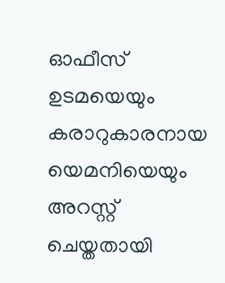ഓഫീസ് ഉടമയെയും കരാറുകാരനായ യെമനിയെയും അറസ്റ്റ് ചെയ്തതായി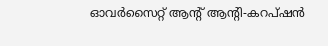ഓവര്‍സൈറ്റ് ആന്റ് ആന്റി-കറപ്ഷന്‍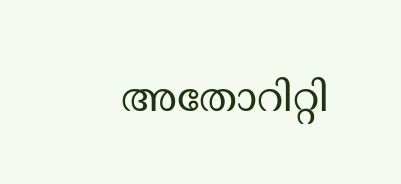അതോറിറ്റി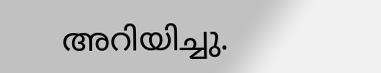അറിയിച്ചു.